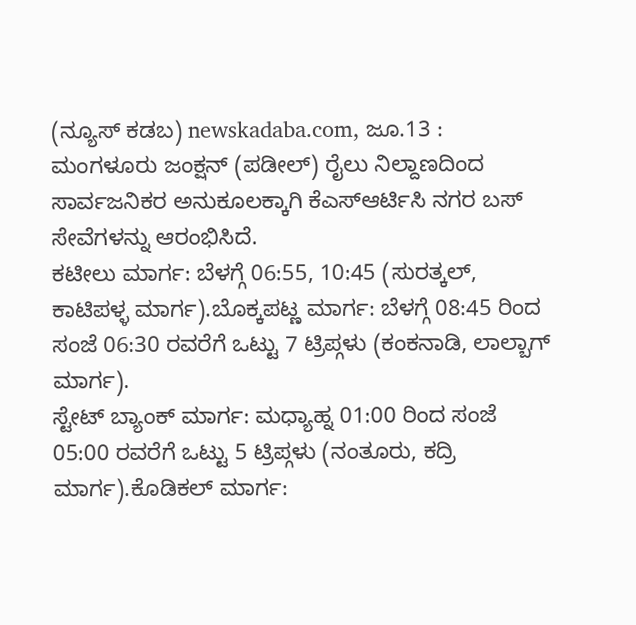(ನ್ಯೂಸ್ ಕಡಬ) newskadaba.com, ಜೂ.13 : ಮಂಗಳೂರು ಜಂಕ್ಷನ್ (ಪಡೀಲ್) ರೈಲು ನಿಲ್ದಾಣದಿಂದ ಸಾರ್ವಜನಿಕರ ಅನುಕೂಲಕ್ಕಾಗಿ ಕೆಎಸ್ಆರ್ಟಿಸಿ ನಗರ ಬಸ್ ಸೇವೆಗಳನ್ನು ಆರಂಭಿಸಿದೆ.
ಕಟೀಲು ಮಾರ್ಗ: ಬೆಳಗ್ಗೆ 06:55, 10:45 (ಸುರತ್ಕಲ್, ಕಾಟಿಪಳ್ಳ ಮಾರ್ಗ).ಬೊಕ್ಕಪಟ್ಣ ಮಾರ್ಗ: ಬೆಳಗ್ಗೆ 08:45 ರಿಂದ ಸಂಜೆ 06:30 ರವರೆಗೆ ಒಟ್ಟು 7 ಟ್ರಿಪ್ಗಳು (ಕಂಕನಾಡಿ, ಲಾಲ್ಬಾಗ್ ಮಾರ್ಗ).
ಸ್ಟೇಟ್ ಬ್ಯಾಂಕ್ ಮಾರ್ಗ: ಮಧ್ಯಾಹ್ನ 01:00 ರಿಂದ ಸಂಜೆ 05:00 ರವರೆಗೆ ಒಟ್ಟು 5 ಟ್ರಿಪ್ಗಳು (ನಂತೂರು, ಕದ್ರಿ ಮಾರ್ಗ).ಕೊಡಿಕಲ್ ಮಾರ್ಗ: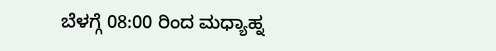ಬೆಳಗ್ಗೆ 08:00 ರಿಂದ ಮಧ್ಯಾಹ್ನ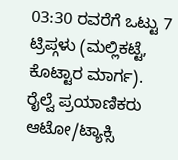03:30 ರವರೆಗೆ ಒಟ್ಟು 7 ಟ್ರಿಪ್ಗಳು (ಮಲ್ಲಿಕಟ್ಟೆ, ಕೊಟ್ಟಾರ ಮಾರ್ಗ).
ರೈಲ್ವೆ ಪ್ರಯಾಣಿಕರು ಆಟೋ/ಟ್ಯಾಕ್ಸಿ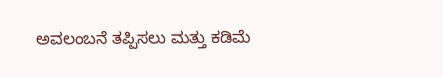ಅವಲಂಬನೆ ತಪ್ಪಿಸಲು ಮತ್ತು ಕಡಿಮೆ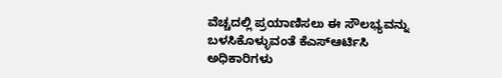ವೆಚ್ಚದಲ್ಲಿ ಪ್ರಯಾಣಿಸಲು ಈ ಸೌಲಭ್ಯವನ್ನು ಬಳಸಿಕೊಳ್ಳುವಂತೆ ಕೆಎಸ್ಆರ್ಟಿಸಿ ಅಧಿಕಾರಿಗಳು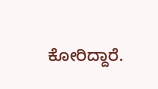ಕೋರಿದ್ದಾರೆ.